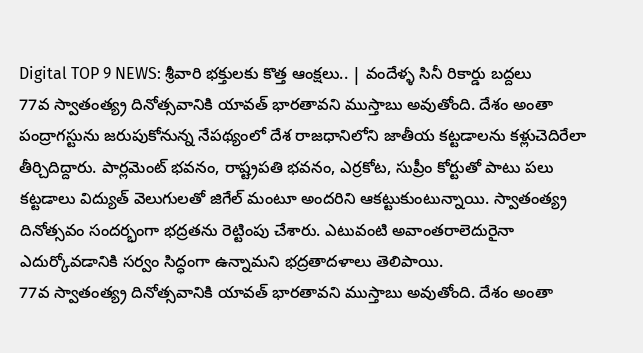Digital TOP 9 NEWS: శ్రీవారి భక్తులకు కొత్త ఆంక్షలు.. | వందేళ్ళ సినీ రికార్డు బద్దలు
77వ స్వాతంత్య్ర దినోత్సవానికి యావత్ భారతావని ముస్తాబు అవుతోంది. దేశం అంతా పంద్రాగస్టును జరుపుకోనున్న నేపథ్యంలో దేశ రాజధానిలోని జాతీయ కట్టడాలను కళ్లుచెదిరేలా తీర్చిదిద్దారు. పార్లమెంట్ భవనం, రాష్ట్రపతి భవనం, ఎర్రకోట, సుప్రీం కోర్టుతో పాటు పలు కట్టడాలు విద్యుత్ వెలుగులతో జిగేల్ మంటూ అందరిని ఆకట్టుకుంటున్నాయి. స్వాతంత్య్ర దినోత్సవం సందర్భంగా భద్రతను రెట్టింపు చేశారు. ఎటువంటి అవాంతరాలెదురైనా ఎదుర్కోవడానికి సర్వం సిద్ధంగా ఉన్నామని భద్రతాదళాలు తెలిపాయి.
77వ స్వాతంత్య్ర దినోత్సవానికి యావత్ భారతావని ముస్తాబు అవుతోంది. దేశం అంతా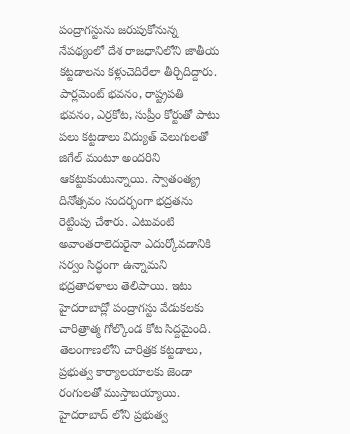పంద్రాగస్టును జరుపుకోనున్న నేపథ్యంలో దేశ రాజధానిలోని జాతీయ కట్టడాలను కళ్లుచెదిరేలా తీర్చిదిద్దారు. పార్లమెంట్ భవనం, రాష్ట్రపతి భవనం, ఎర్రకోట, సుప్రీం కోర్టుతో పాటు పలు కట్టడాలు విద్యుత్ వెలుగులతో జిగేల్ మంటూ అందరిని ఆకట్టుకుంటున్నాయి. స్వాతంత్య్ర దినోత్సవం సందర్భంగా భద్రతను రెట్టింపు చేశారు. ఎటువంటి అవాంతరాలెదురైనా ఎదుర్కోవడానికి సర్వం సిద్ధంగా ఉన్నామని భద్రతాదళాలు తెలిపాయి. ఇటు హైదరాబాద్లో పంద్రాగస్టు వేడుకలకు చారిత్రాత్మ గోల్కొండ కోట సిద్దమైంది. తెలంగాణలోని చారిత్రక కట్టడాలు, ప్రభుత్వ కార్యాలయాలకు జెండా రంగులతో ముస్తాబయ్యాయి. హైదరాబాద్ లోని ప్రభుత్వ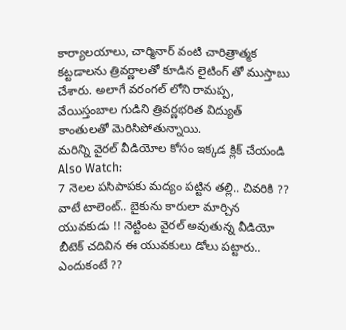కార్యాలయాలు, చార్మినార్ వంటి చారిత్రాత్మక కట్టడాలను త్రివర్ణాలతో కూడిన లైటింగ్ తో ముస్తాబు చేశారు. అలాగే వరంగల్ లోని రామప్ప, వేయిస్తంబాల గుడిని త్రివర్ణభరిత విద్యుత్ కాంతులతో మెరిసిపోతున్నాయి.
మరిన్ని వైరల్ వీడియోల కోసం ఇక్కడ క్లిక్ చేయండి
Also Watch:
7 నెలల పసిపాపకు మద్యం పట్టిన తల్లి.. చివరికి ??
వాటే టాలెంట్.. బైకును కారులా మార్చిన యువకుడు !! నెట్టింట వైరల్ అవుతున్న వీడియో
బీటెక్ చదివిన ఈ యువకులు డోలు పట్టారు.. ఎందుకంటే ??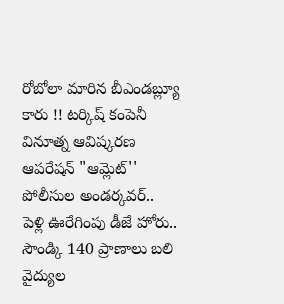రోబోలా మారిన బీఎండబ్ల్యూ కారు !! టర్కిష్ కంపెనీ వినూత్న ఆవిష్కరణ
ఆపరేషన్ "ఆమ్లెట్'' పోలీసుల అండర్కవర్..
పెళ్లి ఊరేగింపు డీజే హోరు.. సౌండ్కి 140 ప్రాణాలు బలి
వైద్యుల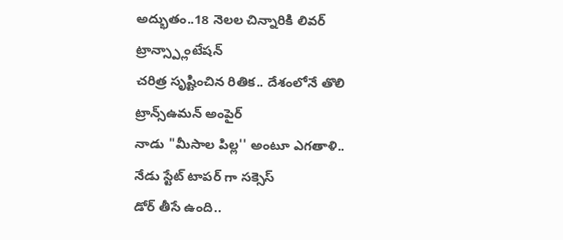అద్భుతం..18 నెలల చిన్నారికి లివర్ ట్రాన్స్ప్లాంటేషన్
చరిత్ర సృష్టించిన రితిక.. దేశంలోనే తొలి ట్రాన్స్ఉమన్ అంపైర్
నాడు "మీసాల పిల్ల'' అంటూ ఎగతాళి.. నేడు స్టేట్ టాపర్ గా సక్సెస్
డోర్ తీసే ఉంది..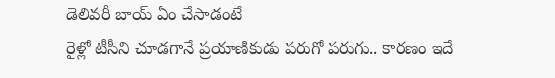డెలివరీ బాయ్ ఏం చేసాడంటే
రైళ్లో టీసీని చూడగానే ప్రయాణికుడు పరుగో పరుగు.. కారణం ఇదే